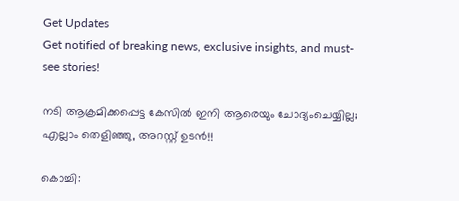Get Updates
Get notified of breaking news, exclusive insights, and must-see stories!

നടി ആക്രമിക്കപ്പെട്ട കേസില്‍ ഇനി ആരെയും ചോദ്യംചെയ്യില്ല; എല്ലാം തെളിഞ്ഞു, അറസ്റ്റ് ഉടന്‍!!

കൊച്ചി: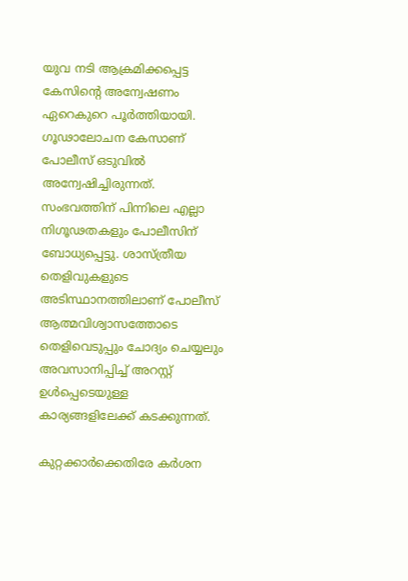യുവ നടി ആക്രമിക്കപ്പെട്ട കേസിന്റെ അന്വേഷണം ഏറെകുറെ പൂര്‍ത്തിയായി. ഗൂഢാലോചന കേസാണ് പോലീസ് ഒടുവില്‍ അന്വേഷിച്ചിരുന്നത്. സംഭവത്തിന് പിന്നിലെ എല്ലാ നിഗൂഢതകളും പോലീസിന് ബോധ്യപ്പെട്ടു. ശാസ്ത്രീയ തെളിവുകളുടെ അടിസ്ഥാനത്തിലാണ് പോലീസ് ആത്മവിശ്വാസത്തോടെ തെളിവെടുപ്പും ചോദ്യം ചെയ്യലും അവസാനിപ്പിച്ച് അറസ്റ്റ് ഉള്‍പ്പെടെയുള്ള കാര്യങ്ങളിലേക്ക് കടക്കുന്നത്.

കുറ്റക്കാര്‍ക്കെതിരേ കര്‍ശന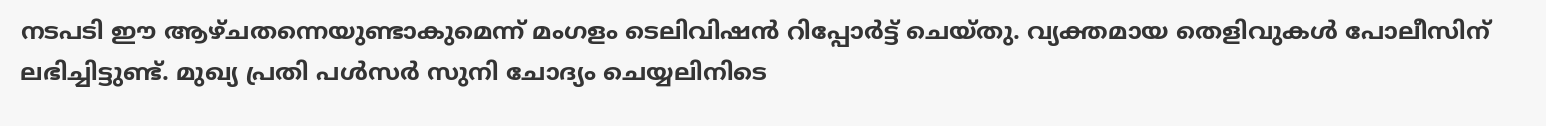നടപടി ഈ ആഴ്ചതന്നെയുണ്ടാകുമെന്ന് മംഗളം ടെലിവിഷന്‍ റിപ്പോര്‍ട്ട് ചെയ്തു. വ്യക്തമായ തെളിവുകള്‍ പോലീസിന് ലഭിച്ചിട്ടുണ്ട്. മുഖ്യ പ്രതി പള്‍സര്‍ സുനി ചോദ്യം ചെയ്യലിനിടെ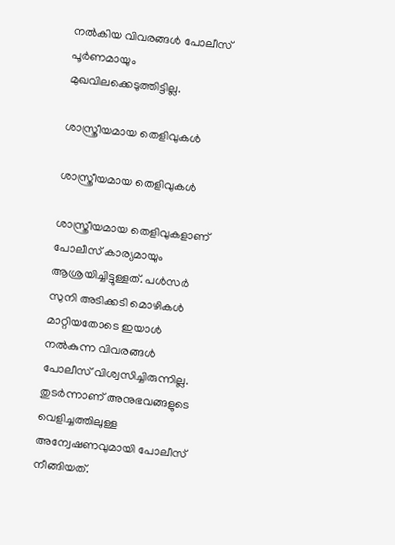നല്‍കിയ വിവരങ്ങള്‍ പോലീസ് പൂര്‍ണമായും മുഖവിലക്കെടുത്തിട്ടില്ല.

ശാസ്ത്രീയമായ തെളിവുകള്‍

ശാസ്ത്രീയമായ തെളിവുകള്‍

ശാസ്ത്രീയമായ തെളിവുകളാണ് പോലീസ് കാര്യമായും ആശ്രയിച്ചിട്ടുള്ളത്. പള്‍സര്‍ സുനി അടിക്കടി മൊഴികള്‍ മാറ്റിയതോടെ ഇയാള്‍ നല്‍കുന്ന വിവരങ്ങള്‍ പോലീസ് വിശ്വസിച്ചിരുന്നില്ല. തുടര്‍ന്നാണ് അനുഭവങ്ങളുടെ വെളിച്ചത്തിലുള്ള അന്വേഷണവുമായി പോലീസ് നീങ്ങിയത്.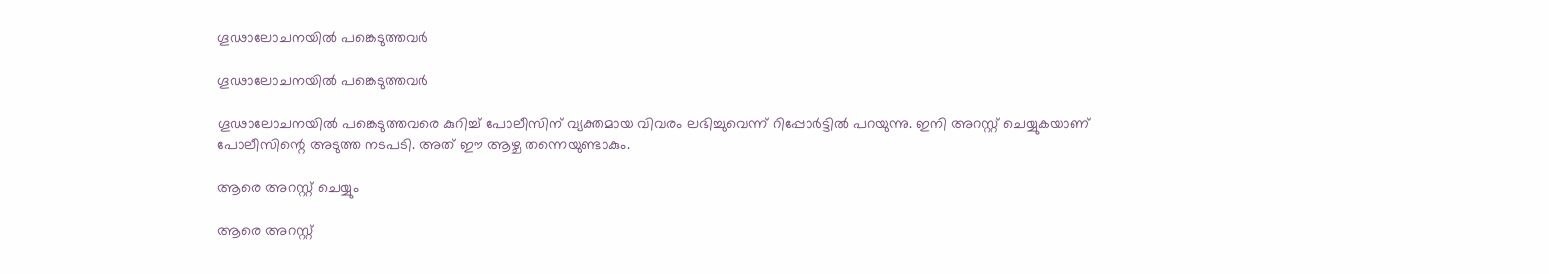ഗൂഢാലോചനയില്‍ പങ്കെടുത്തവര്‍

ഗൂഢാലോചനയില്‍ പങ്കെടുത്തവര്‍

ഗൂഢാലോചനയില്‍ പങ്കെടുത്തവരെ കുറിച്ച് പോലീസിന് വ്യക്തമായ വിവരം ലഭിച്ചുവെന്ന് റിപ്പോര്‍ട്ടില്‍ പറയുന്നു. ഇനി അറസ്റ്റ് ചെയ്യുകയാണ് പോലീസിന്റെ അടുത്ത നടപടി. അത് ഈ ആഴ്ച തന്നെയുണ്ടാകും.

ആരെ അറസ്റ്റ് ചെയ്യും

ആരെ അറസ്റ്റ്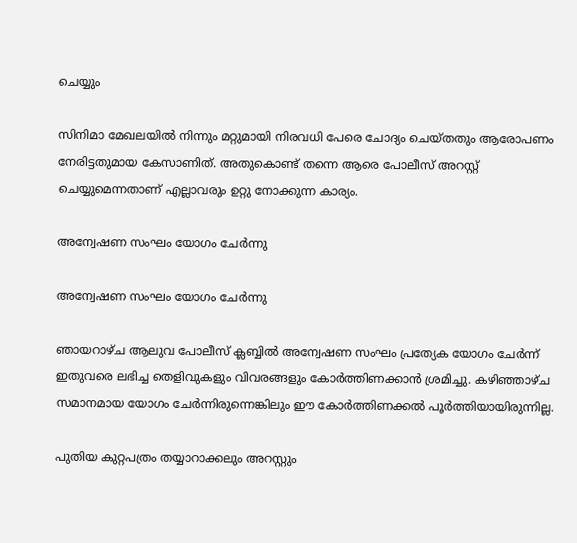ചെയ്യും

സിനിമാ മേഖലയില്‍ നിന്നും മറ്റുമായി നിരവധി പേരെ ചോദ്യം ചെയ്തതും ആരോപണം നേരിട്ടതുമായ കേസാണിത്. അതുകൊണ്ട് തന്നെ ആരെ പോലീസ് അറസ്റ്റ് ചെയ്യുമെന്നതാണ് എല്ലാവരും ഉറ്റു നോക്കുന്ന കാര്യം.

അന്വേഷണ സംഘം യോഗം ചേര്‍ന്നു

അന്വേഷണ സംഘം യോഗം ചേര്‍ന്നു

ഞായറാഴ്ച ആലുവ പോലീസ് ക്ലബ്ബില്‍ അന്വേഷണ സംഘം പ്രത്യേക യോഗം ചേര്‍ന്ന് ഇതുവരെ ലഭിച്ച തെളിവുകളും വിവരങ്ങളും കോര്‍ത്തിണക്കാന്‍ ശ്രമിച്ചു. കഴിഞ്ഞാഴ്ച സമാനമായ യോഗം ചേര്‍ന്നിരുന്നെങ്കിലും ഈ കോര്‍ത്തിണക്കല്‍ പൂര്‍ത്തിയായിരുന്നില്ല.

പുതിയ കുറ്റപത്രം തയ്യാറാക്കലും അറസ്റ്റും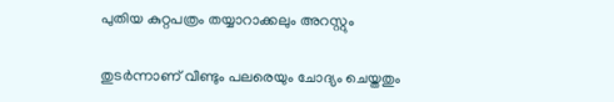പുതിയ കുറ്റപത്രം തയ്യാറാക്കലും അറസ്റ്റും

തുടര്‍ന്നാണ് വീണ്ടും പലരെയും ചോദ്യം ചെയ്തതും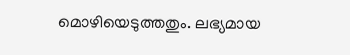മൊഴിയെടുത്തതും. ലഭ്യമായ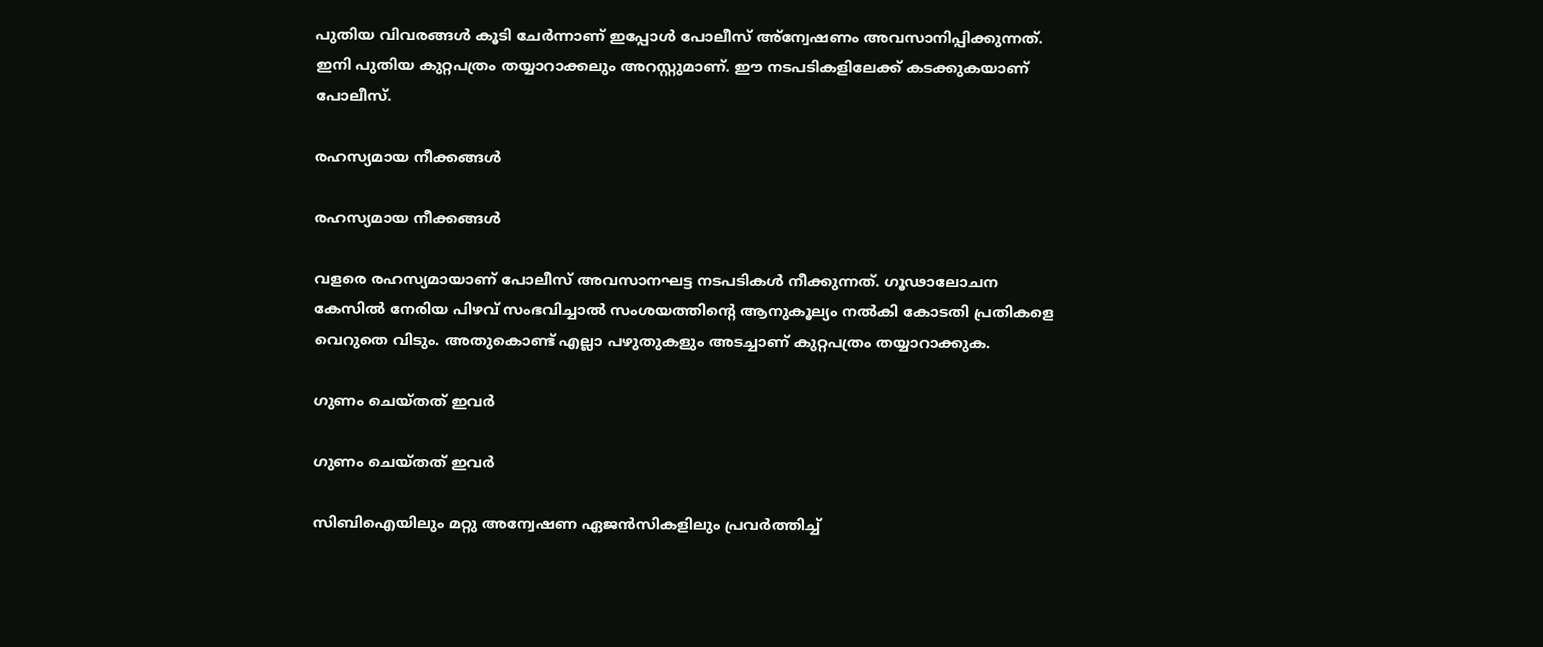പുതിയ വിവരങ്ങള്‍ കൂടി ചേര്‍ന്നാണ് ഇപ്പോള്‍ പോലീസ് അ്‌ന്വേഷണം അവസാനിപ്പിക്കുന്നത്. ഇനി പുതിയ കുറ്റപത്രം തയ്യാറാക്കലും അറസ്റ്റുമാണ്. ഈ നടപടികളിലേക്ക് കടക്കുകയാണ് പോലീസ്.

രഹസ്യമായ നീക്കങ്ങള്‍

രഹസ്യമായ നീക്കങ്ങള്‍

വളരെ രഹസ്യമായാണ് പോലീസ് അവസാനഘട്ട നടപടികള്‍ നീക്കുന്നത്. ഗൂഢാലോചന കേസില്‍ നേരിയ പിഴവ് സംഭവിച്ചാല്‍ സംശയത്തിന്റെ ആനുകൂല്യം നല്‍കി കോടതി പ്രതികളെ വെറുതെ വിടും. അതുകൊണ്ട് എല്ലാ പഴുതുകളും അടച്ചാണ് കുറ്റപത്രം തയ്യാറാക്കുക.

ഗുണം ചെയ്തത് ഇവര്‍

ഗുണം ചെയ്തത് ഇവര്‍

സിബിഐയിലും മറ്റു അന്വേഷണ ഏജന്‍സികളിലും പ്രവര്‍ത്തിച്ച്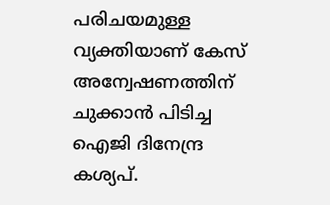പരിചയമുള്ള വ്യക്തിയാണ് കേസ് അന്വേഷണത്തിന് ചുക്കാന്‍ പിടിച്ച ഐജി ദിനേന്ദ്ര കശ്യപ്.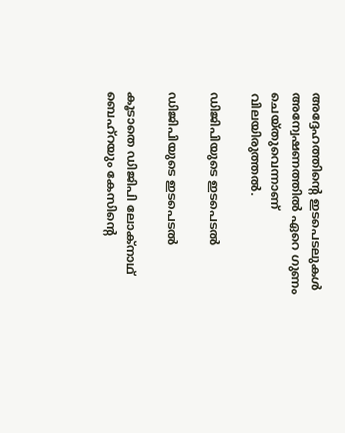അദ്ദേഹത്തിന്റെ ഇടപെടലുകള്‍ അന്വേഷണത്തില്‍ ഏറെ ഗുണം ചെയ്തുവെന്നാണ് വിലയിരുത്തല്‍.

ഡിജിപിയുടെ ഇടപെടല്‍

ഡിജിപിയുടെ ഇടപെടല്‍

കൂടാതെ ഡിജിപി ലോക്‌നാഥ് ബെഹ്‌റയും കേസിന്റെ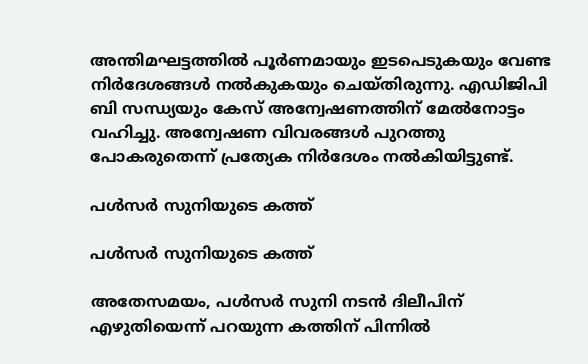അന്തിമഘട്ടത്തില്‍ പൂര്‍ണമായും ഇടപെടുകയും വേണ്ട നിര്‍ദേശങ്ങള്‍ നല്‍കുകയും ചെയ്തിരുന്നു. എഡിജിപി ബി സന്ധ്യയും കേസ് അന്വേഷണത്തിന് മേല്‍നോട്ടം വഹിച്ചു. അന്വേഷണ വിവരങ്ങള്‍ പുറത്തു പോകരുതെന്ന് പ്രത്യേക നിര്‍ദേശം നല്‍കിയിട്ടുണ്ട്.

പള്‍സര്‍ സുനിയുടെ കത്ത്

പള്‍സര്‍ സുനിയുടെ കത്ത്

അതേസമയം, പള്‍സര്‍ സുനി നടന്‍ ദിലീപിന് എഴുതിയെന്ന് പറയുന്ന കത്തിന് പിന്നില്‍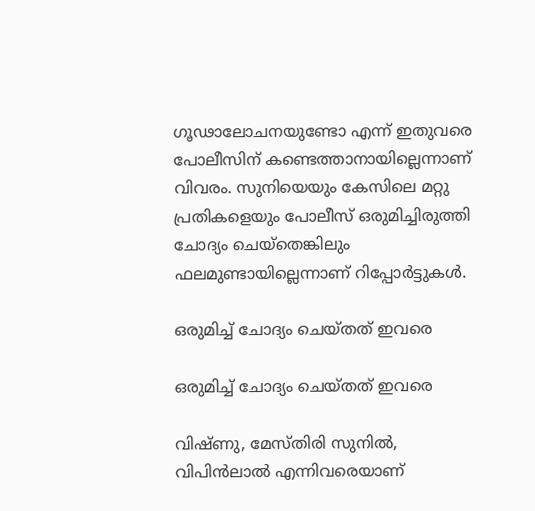ഗൂഢാലോചനയുണ്ടോ എന്ന് ഇതുവരെ പോലീസിന് കണ്ടെത്താനായില്ലെന്നാണ് വിവരം. സുനിയെയും കേസിലെ മറ്റു പ്രതികളെയും പോലീസ് ഒരുമിച്ചിരുത്തി ചോദ്യം ചെയ്‌തെങ്കിലും ഫലമുണ്ടായില്ലെന്നാണ് റിപ്പോര്‍ട്ടുകള്‍.

ഒരുമിച്ച് ചോദ്യം ചെയ്തത് ഇവരെ

ഒരുമിച്ച് ചോദ്യം ചെയ്തത് ഇവരെ

വിഷ്ണു, മേസ്തിരി സുനില്‍, വിപിന്‍ലാല്‍ എന്നിവരെയാണ്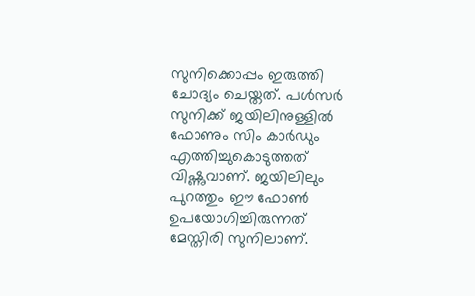സുനിക്കൊപ്പം ഇരുത്തി ചോദ്യം ചെയ്തത്. പള്‍സര്‍ സുനിക്ക് ജയിലിനുള്ളില്‍ ഫോണും സിം കാര്‍ഡും എത്തിച്ചുകൊടുത്തത് വിഷ്ണുവാണ്. ജയിലിലും പുറത്തും ഈ ഫോണ്‍ ഉപയോഗിച്ചിരുന്നത് മേസ്തിരി സുനിലാണ്.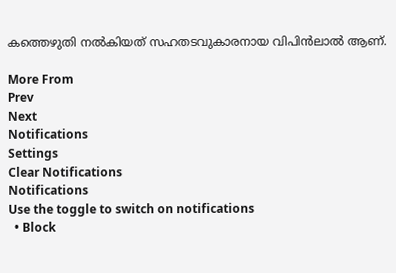കത്തെഴുതി നല്‍കിയത് സഹതടവുകാരനായ വിപിന്‍ലാല്‍ ആണ്.

More From
Prev
Next
Notifications
Settings
Clear Notifications
Notifications
Use the toggle to switch on notifications
  • Block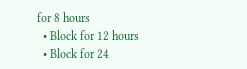for 8 hours
  • Block for 12 hours
  • Block for 24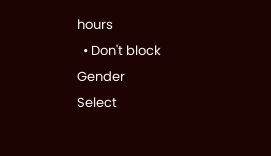hours
  • Don't block
Gender
Select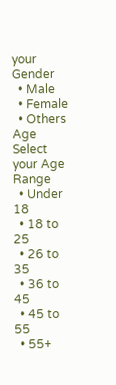your Gender
  • Male
  • Female
  • Others
Age
Select your Age Range
  • Under 18
  • 18 to 25
  • 26 to 35
  • 36 to 45
  • 45 to 55
  • 55+